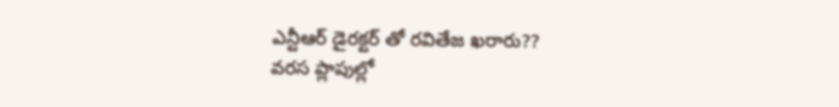ఎన్టీఆర్ డైరక్టర్ తో రవితేజ ఖరారు??
వరస ప్లాపుల్లో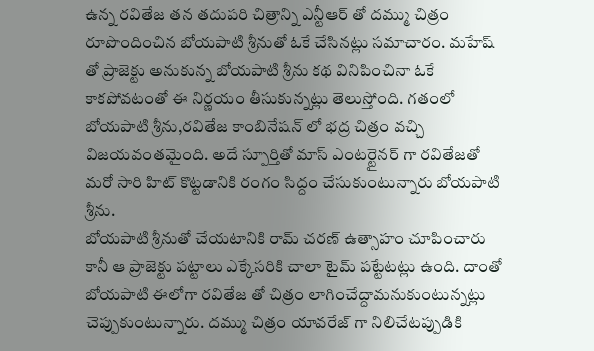ఉన్న రవితేజ తన తదుపరి చిత్రాన్ని ఎన్టీఆర్ తో దమ్ము చిత్రం రూపొందించిన బోయపాటి శ్రీనుతో ఓకే చేసినట్లు సమాచారం. మహేష్ తో ప్రాజెక్టు అనుకున్న బోయపాటి శ్రీను కథ వినిపించినా ఓకే కాకపోవటంతో ఈ నిర్ణయం తీసుకున్నట్లు తెలుస్తోంది. గతంలో బోయపాటి శ్రీను,రవితేజ కాంబినేషన్ లో భద్ర చిత్రం వచ్చి విజయవంతమైంది. అదే స్పూర్తితో మాస్ ఎంటర్టైనర్ గా రవితేజతో మరో సారి హిట్ కొట్టడానికి రంగం సిద్దం చేసుకుంటున్నారు బోయపాటి శ్రీను.
బోయపాటి శ్రీనుతో చేయటానికి రామ్ చరణ్ ఉత్సాహం చూపించారు కానీ ఆ ప్రాజెక్టు పట్టాలు ఎక్కేసరికి చాలా టైమ్ పట్టేటట్లు ఉంది. దాంతో బోయపాటి ఈలోగా రవితేజ తో చిత్రం లాగించేద్దామనుకుంటున్నట్లు చెప్పుకుంటున్నారు. దమ్ము చిత్రం యావరేజ్ గా నిలిచేటప్పుడికి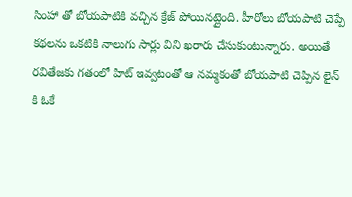సింహా తో బోయపాటికి వచ్చిన క్రేజ్ పోయినట్లైంది. హీరోలు బోయపాటి చెప్పే కథలను ఒకటికి నాలుగు సార్లు విని ఖరారు చేసుకుంటున్నారు. అయితే రవితేజకు గతంలో హిట్ ఇవ్వటంతో ఆ నమ్మకంతో బోయపాటి చెప్పిన లైన్ కి ఓకే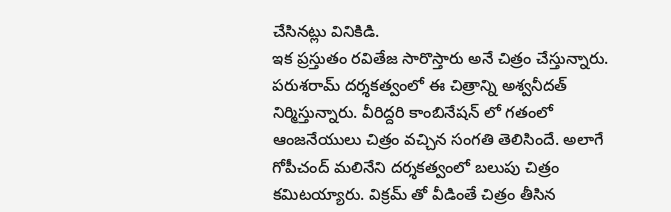చేసినట్లు వినికిడి.
ఇక ప్రస్తుతం రవితేజ సారొస్తారు అనే చిత్రం చేస్తున్నారు. పరుశరామ్ దర్శకత్వంలో ఈ చిత్రాన్ని అశ్వనీదత్ నిర్మిస్తున్నారు. వీరిద్దరి కాంబినేషన్ లో గతంలో ఆంజనేయులు చిత్రం వచ్చిన సంగతి తెలిసిందే. అలాగే గోపీచంద్ మలినేని దర్శకత్వంలో బలుపు చిత్రం కమిటయ్యారు. విక్రమ్ తో వీడింతే చిత్రం తీసిన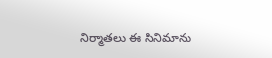నిర్మాతలు ఈ సినిమాను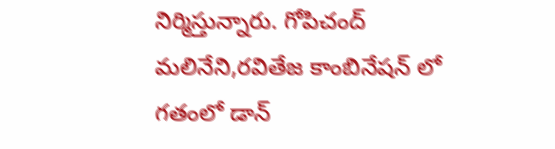నిర్మిస్తున్నారు. గోపిచంద్ మలినేని,రవితేజ కాంబినేషన్ లో గతంలో డాన్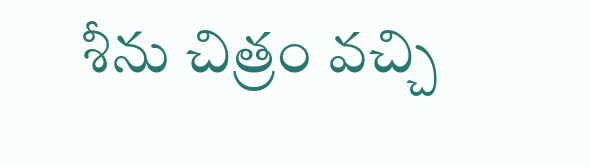శీను చిత్రం వచ్చి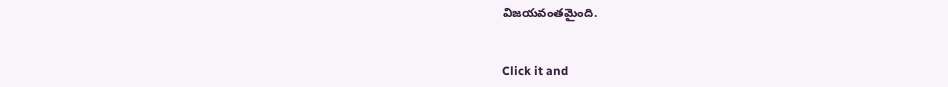విజయవంతమైంది.


Click it and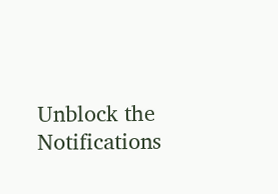Unblock the Notifications